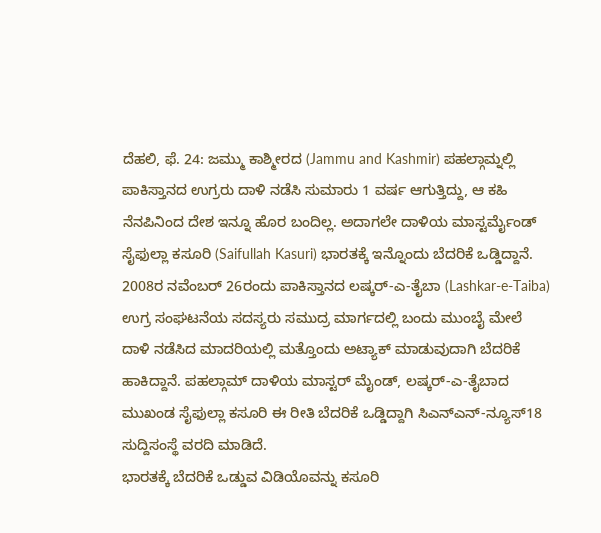ದೆಹಲಿ, ಫೆ. 24: ಜಮ್ಮು ಕಾಶ್ಮೀರದ (Jammu and Kashmir) ಪಹಲ್ಗಾಮ್ನಲ್ಲಿ ಪಾಕಿಸ್ತಾನದ ಉಗ್ರರು ದಾಳಿ ನಡೆಸಿ ಸುಮಾರು 1 ವರ್ಷ ಆಗುತ್ತಿದ್ದು, ಆ ಕಹಿ ನೆನಪಿನಿಂದ ದೇಶ ಇನ್ನೂ ಹೊರ ಬಂದಿಲ್ಲ. ಅದಾಗಲೇ ದಾಳಿಯ ಮಾಸ್ಟರ್ಮೈಂಡ್ ಸೈಫುಲ್ಲಾ ಕಸೂರಿ (Saifullah Kasuri) ಭಾರತಕ್ಕೆ ಇನ್ನೊಂದು ಬೆದರಿಕೆ ಒಡ್ಡಿದ್ದಾನೆ. 2008ರ ನವೆಂಬರ್ 26ರಂದು ಪಾಕಿಸ್ತಾನದ ಲಷ್ಕರ್-ಎ-ತೈಬಾ (Lashkar-e-Taiba) ಉಗ್ರ ಸಂಘಟನೆಯ ಸದಸ್ಯರು ಸಮುದ್ರ ಮಾರ್ಗದಲ್ಲಿ ಬಂದು ಮುಂಬೈ ಮೇಲೆ ದಾಳಿ ನಡೆಸಿದ ಮಾದರಿಯಲ್ಲಿ ಮತ್ತೊಂದು ಅಟ್ಯಾಕ್ ಮಾಡುವುದಾಗಿ ಬೆದರಿಕೆ ಹಾಕಿದ್ದಾನೆ. ಪಹಲ್ಗಾಮ್ ದಾಳಿಯ ಮಾಸ್ಟರ್ ಮೈಂಡ್, ಲಷ್ಕರ್-ಎ-ತೈಬಾದ ಮುಖಂಡ ಸೈಫುಲ್ಲಾ ಕಸೂರಿ ಈ ರೀತಿ ಬೆದರಿಕೆ ಒಡ್ಡಿದ್ದಾಗಿ ಸಿಎನ್ಎನ್-ನ್ಯೂಸ್18 ಸುದ್ದಿಸಂಸ್ಥೆ ವರದಿ ಮಾಡಿದೆ.
ಭಾರತಕ್ಕೆ ಬೆದರಿಕೆ ಒಡ್ಡುವ ವಿಡಿಯೊವನ್ನು ಕಸೂರಿ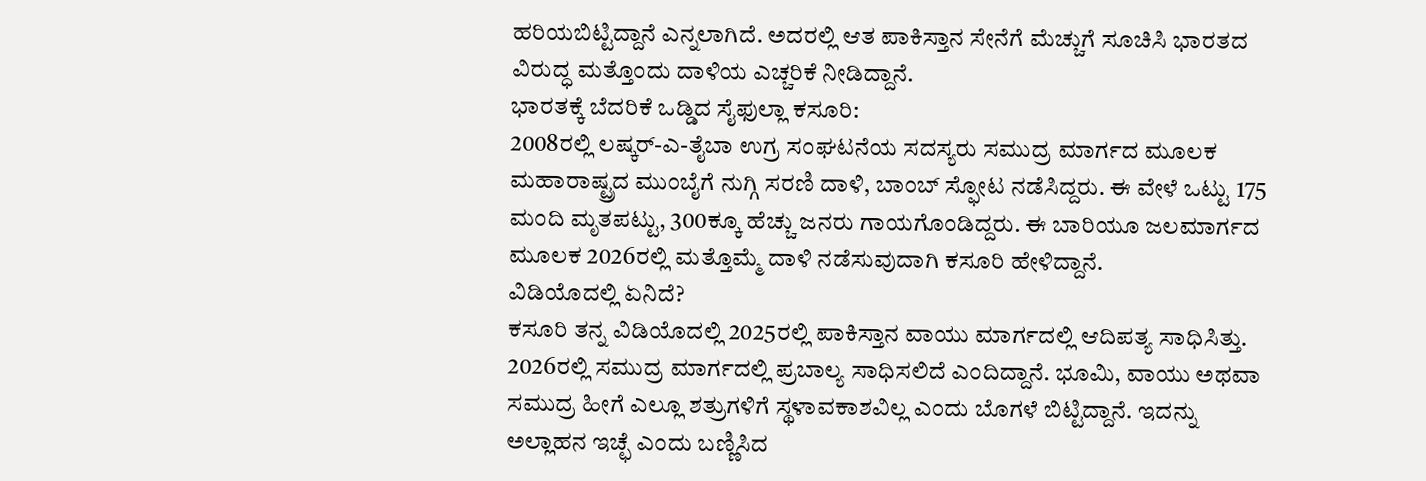ಹರಿಯಬಿಟ್ಟಿದ್ದಾನೆ ಎನ್ನಲಾಗಿದೆ. ಅದರಲ್ಲಿ ಆತ ಪಾಕಿಸ್ತಾನ ಸೇನೆಗೆ ಮೆಚ್ಚುಗೆ ಸೂಚಿಸಿ ಭಾರತದ ವಿರುದ್ಧ ಮತ್ತೊಂದು ದಾಳಿಯ ಎಚ್ಚರಿಕೆ ನೀಡಿದ್ದಾನೆ.
ಭಾರತಕ್ಕೆ ಬೆದರಿಕೆ ಒಡ್ಡಿದ ಸೈಫುಲ್ಲಾ ಕಸೂರಿ:
2008ರಲ್ಲಿ ಲಷ್ಕರ್-ಎ-ತೈಬಾ ಉಗ್ರ ಸಂಘಟನೆಯ ಸದಸ್ಯರು ಸಮುದ್ರ ಮಾರ್ಗದ ಮೂಲಕ ಮಹಾರಾಷ್ಟ್ರದ ಮುಂಬೈಗೆ ನುಗ್ಗಿ ಸರಣಿ ದಾಳಿ, ಬಾಂಬ್ ಸ್ಫೋಟ ನಡೆಸಿದ್ದರು. ಈ ವೇಳೆ ಒಟ್ಟು 175 ಮಂದಿ ಮೃತಪಟ್ಟು, 300ಕ್ಕೂ ಹೆಚ್ಚು ಜನರು ಗಾಯಗೊಂಡಿದ್ದರು. ಈ ಬಾರಿಯೂ ಜಲಮಾರ್ಗದ ಮೂಲಕ 2026ರಲ್ಲಿ ಮತ್ತೊಮ್ಮೆ ದಾಳಿ ನಡೆಸುವುದಾಗಿ ಕಸೂರಿ ಹೇಳಿದ್ದಾನೆ.
ವಿಡಿಯೊದಲ್ಲಿ ಏನಿದೆ?
ಕಸೂರಿ ತನ್ನ ವಿಡಿಯೊದಲ್ಲಿ 2025ರಲ್ಲಿ ಪಾಕಿಸ್ತಾನ ವಾಯು ಮಾರ್ಗದಲ್ಲಿ ಆದಿಪತ್ಯ ಸಾಧಿಸಿತ್ತು. 2026ರಲ್ಲಿ ಸಮುದ್ರ ಮಾರ್ಗದಲ್ಲಿ ಪ್ರಬಾಲ್ಯ ಸಾಧಿಸಲಿದೆ ಎಂದಿದ್ದಾನೆ. ಭೂಮಿ, ವಾಯು ಅಥವಾ ಸಮುದ್ರ ಹೀಗೆ ಎಲ್ಲೂ ಶತ್ರುಗಳಿಗೆ ಸ್ಥಳಾವಕಾಶವಿಲ್ಲ ಎಂದು ಬೊಗಳೆ ಬಿಟ್ಟಿದ್ದಾನೆ. ಇದನ್ನು ಅಲ್ಲಾಹನ ಇಚ್ಛೆ ಎಂದು ಬಣ್ಣಿಸಿದ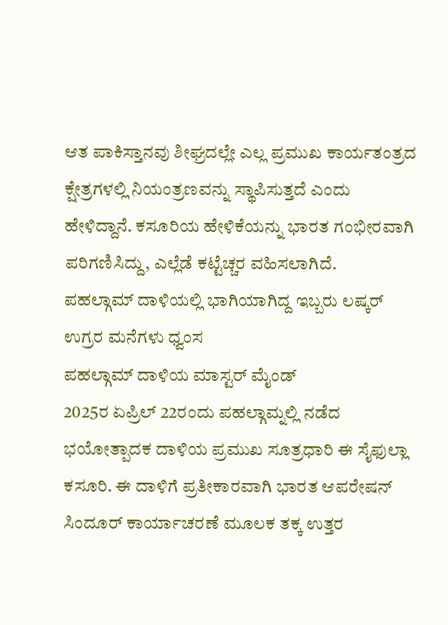ಆತ ಪಾಕಿಸ್ತಾನವು ಶೀಘ್ರದಲ್ಲೇ ಎಲ್ಲ ಪ್ರಮುಖ ಕಾರ್ಯತಂತ್ರದ ಕ್ಷೇತ್ರಗಳಲ್ಲಿ ನಿಯಂತ್ರಣವನ್ನು ಸ್ಥಾಪಿಸುತ್ತದೆ ಎಂದು ಹೇಳಿದ್ದಾನೆ. ಕಸೂರಿಯ ಹೇಳಿಕೆಯನ್ನು ಭಾರತ ಗಂಭೀರವಾಗಿ ಪರಿಗಣಿಸಿದ್ದು, ಎಲ್ಲೆಡೆ ಕಟ್ಟೆಚ್ಚರ ವಹಿಸಲಾಗಿದೆ.
ಪಹಲ್ಗಾಮ್ ದಾಳಿಯಲ್ಲಿ ಭಾಗಿಯಾಗಿದ್ದ ಇಬ್ಬರು ಲಷ್ಕರ್ ಉಗ್ರರ ಮನೆಗಳು ಧ್ವಂಸ
ಪಹಲ್ಗಾಮ್ ದಾಳಿಯ ಮಾಸ್ಟರ್ ಮೈಂಡ್
2025ರ ಏಪ್ರಿಲ್ 22ರಂದು ಪಹಲ್ಗಾಮ್ನಲ್ಲಿ ನಡೆದ ಭಯೋತ್ಪಾದಕ ದಾಳಿಯ ಪ್ರಮುಖ ಸೂತ್ರಧಾರಿ ಈ ಸೈಫುಲ್ಲಾ ಕಸೂರಿ. ಈ ದಾಳಿಗೆ ಪ್ರತೀಕಾರವಾಗಿ ಭಾರತ ಆಪರೇಷನ್ ಸಿಂದೂರ್ ಕಾರ್ಯಾಚರಣೆ ಮೂಲಕ ತಕ್ಕ ಉತ್ತರ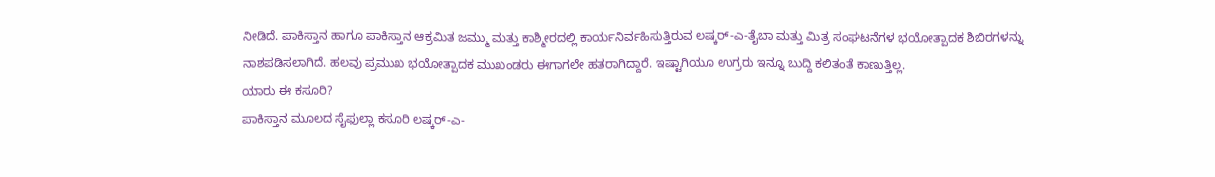ನೀಡಿದೆ. ಪಾಕಿಸ್ತಾನ ಹಾಗೂ ಪಾಕಿಸ್ತಾನ ಆಕ್ರಮಿತ ಜಮ್ಮು ಮತ್ತು ಕಾಶ್ಮೀರದಲ್ಲಿ ಕಾರ್ಯನಿರ್ವಹಿಸುತ್ತಿರುವ ಲಷ್ಕರ್-ಎ-ತೈಬಾ ಮತ್ತು ಮಿತ್ರ ಸಂಘಟನೆಗಳ ಭಯೋತ್ಪಾದಕ ಶಿಬಿರಗಳನ್ನು ನಾಶಪಡಿಸಲಾಗಿದೆ. ಹಲವು ಪ್ರಮುಖ ಭಯೋತ್ಪಾದಕ ಮುಖಂಡರು ಈಗಾಗಲೇ ಹತರಾಗಿದ್ದಾರೆ. ಇಷ್ಟಾಗಿಯೂ ಉಗ್ರರು ಇನ್ನೂ ಬುದ್ದಿ ಕಲಿತಂತೆ ಕಾಣುತ್ತಿಲ್ಲ.
ಯಾರು ಈ ಕಸೂರಿ?
ಪಾಕಿಸ್ತಾನ ಮೂಲದ ಸೈಫುಲ್ಲಾ ಕಸೂರಿ ಲಷ್ಕರ್-ಎ-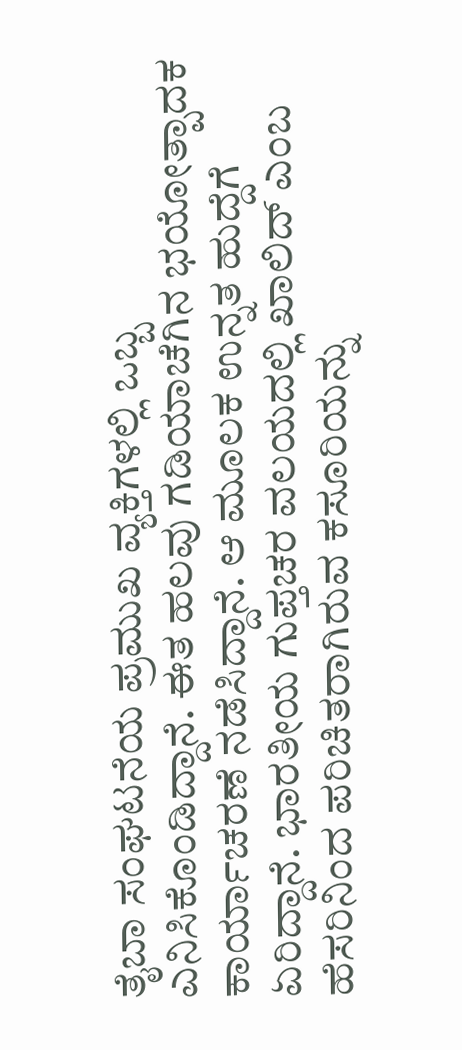ತೈಬಾ ಸಂಘಟನೆಯ ಪ್ರಮುಖ ವ್ಯಕ್ತಿಗಳಲ್ಲಿ ಒಬ್ಬ ಎನಿಸಿಕೊಂಡಿದ್ದಾನೆ. ಈತ ಹಲವು ಗಡಿಯಾಚೆಗಿನ ಭಯೋತ್ಪಾದಕ ಕಾರ್ಯಾಚರಣೆ ನಡೆಸಿದ್ದಾನೆ. ಆ ಮೂಲಕ ಉನ್ನತ ಹುದ್ದೆಗೆ ಏರಿದ್ದಾನೆ. ಭಾರತೀಯ ಗುಪ್ತಚರ ವಲಯದಲ್ಲಿ ಖಾಲಿದ್ ಎಂಬ ಹೆಸರಿನಿಂದ ಪರಿಚಿತರಾಗಿರುವ ಕಸೂರಿಯನ್ನು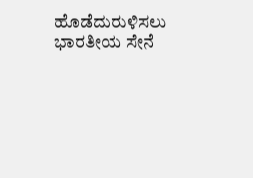ಹೊಡೆದುರುಳಿಸಲು ಭಾರತೀಯ ಸೇನೆ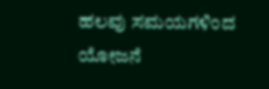ಹಲವು ಸಮಯಗಳಿಂದ ಯೋಜನೆ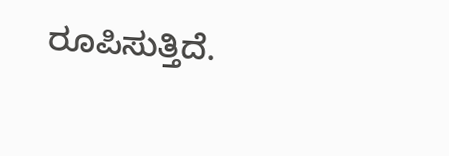ರೂಪಿಸುತ್ತಿದೆ.